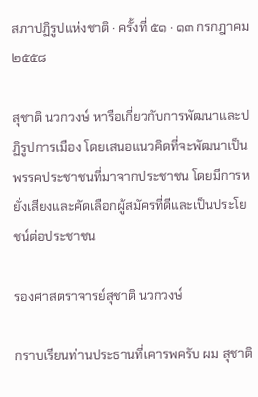สภาปฏิรูปแห่งชาติ · ครั้งที่ ๕๑ · ๑๓ กรกฎาคม ๒๕๕๘

สุชาติ นวกวงษ์ หารือเกี่ยวกับการพัฒนาและปฏิรูปการเมือง โดยเสนอแนวคิดที่จะพัฒนาเป็นพรรคประชาชนที่มาจากประชาชน โดยมีการหยั่งเสียงและคัดเลือกผู้สมัครที่ดีและเป็นประโยชน์ต่อประชาชน

รองศาสตราจารย์สุชาติ นวกวงษ์

กราบเรียนท่านประธานที่เคารพครับ ผม สุชาติ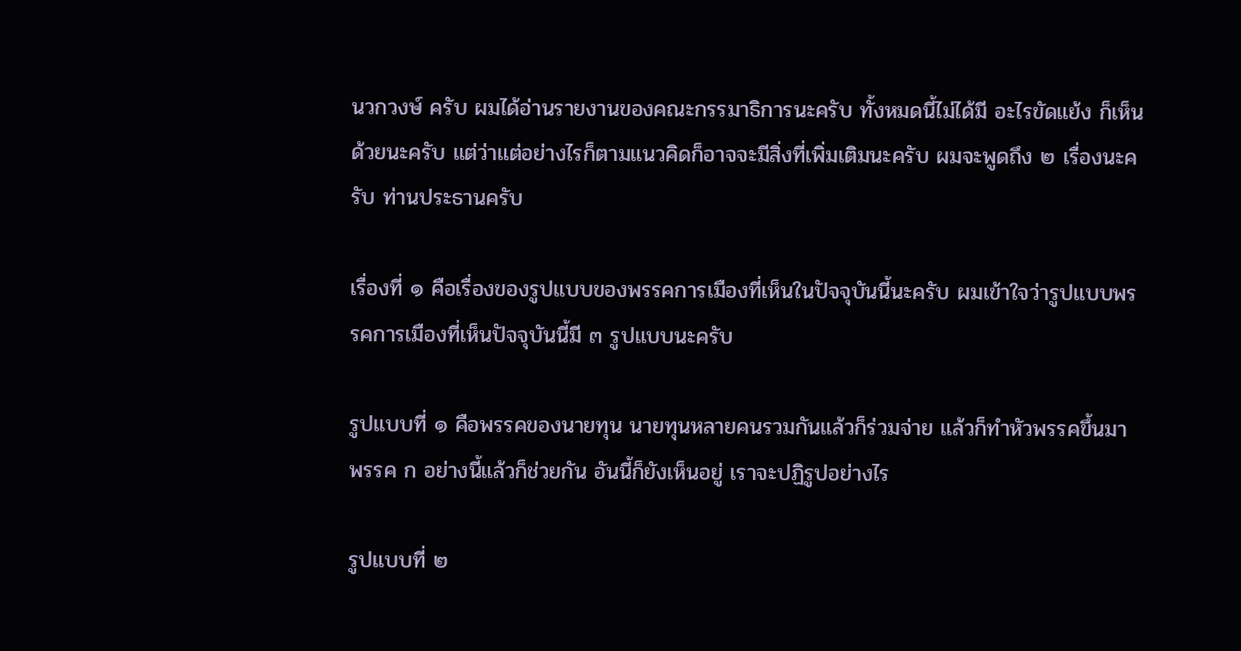นวกวงษ์ ครับ ผมได้อ่านรายงานของคณะกรรมาธิการนะครับ ทั้งหมดนี้ไม่ได้มี อะไรขัดแย้ง ก็เห็นด้วยนะครับ แต่ว่าแต่อย่างไรก็ตามแนวคิดก็อาจจะมีสิ่งที่เพิ่มเติมนะครับ ผมจะพูดถึง ๒ เรื่องนะครับ ท่านประธานครับ

เรื่องที่ ๑ คือเรื่องของรูปแบบของพรรคการเมืองที่เห็นในปัจจุบันนี้นะครับ ผมเข้าใจว่ารูปแบบพรรคการเมืองที่เห็นปัจจุบันนี้มี ๓ รูปแบบนะครับ

รูปแบบที่ ๑ คือพรรคของนายทุน นายทุนหลายคนรวมกันแล้วก็ร่วมจ่าย แล้วก็ทําหัวพรรคขึ้นมา พรรค ก อย่างนี้แล้วก็ช่วยกัน อันนี้ก็ยังเห็นอยู่ เราจะปฏิรูปอย่างไร

รูปแบบที่ ๒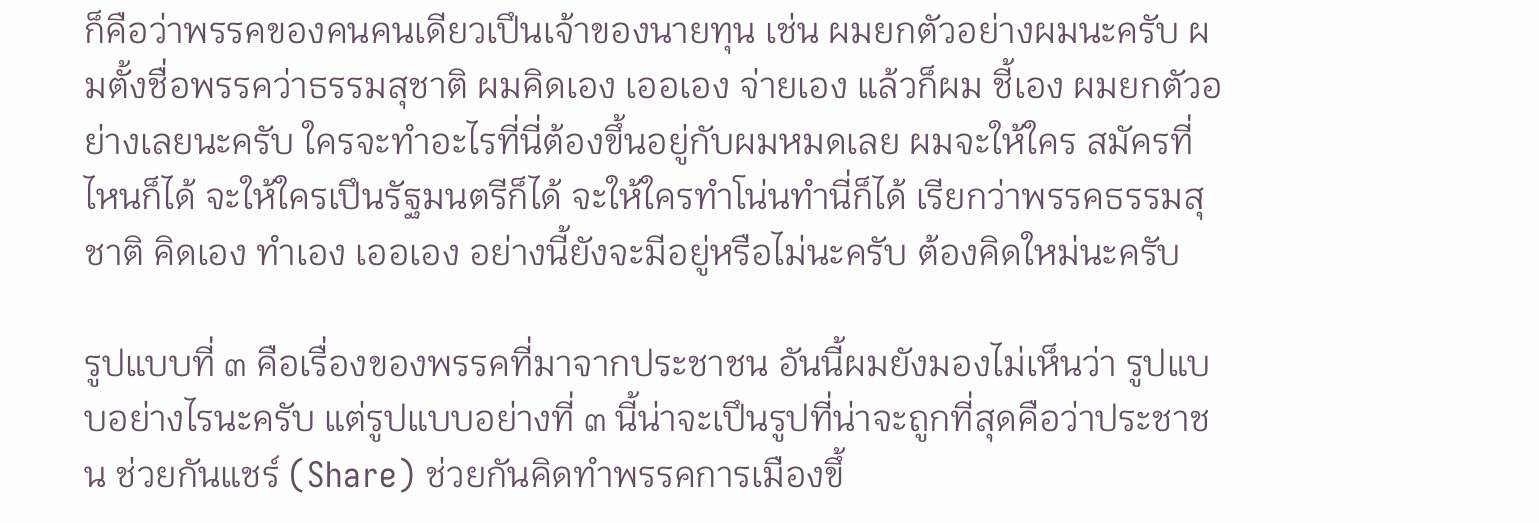ก็คือว่าพรรคของคนคนเดียวเปึนเจ้าของนายทุน เช่น ผมยกตัวอย่างผมนะครับ ผมตั้งชื่อพรรคว่าธรรมสุชาติ ผมคิดเอง เออเอง จ่ายเอง แล้วก็ผม ชี้เอง ผมยกตัวอย่างเลยนะครับ ใครจะทําอะไรที่นี่ต้องขึ้นอยู่กับผมหมดเลย ผมจะให้ใคร สมัครที่ไหนก็ได้ จะให้ใครเปึนรัฐมนตรีก็ได้ จะให้ใครทําโน่นทํานี่ก็ได้ เรียกว่าพรรคธรรมสุชาติ คิดเอง ทําเอง เออเอง อย่างนี้ยังจะมีอยู่หรือไม่นะครับ ต้องคิดใหม่นะครับ

รูปแบบที่ ๓ คือเรื่องของพรรคที่มาจากประชาชน อันนี้ผมยังมองไม่เห็นว่า รูปแบบอย่างไรนะครับ แต่รูปแบบอย่างที่ ๓ นี้น่าจะเปึนรูปที่น่าจะถูกที่สุดคือว่าประชาชน ช่วยกันแชร์ (Share) ช่วยกันคิดทําพรรคการเมืองขึ้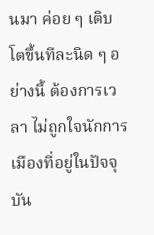นมา ค่อย ๆ เติบโตขึ้นทีละนิด ๆ อย่างนี้ ต้องการเวลา ไม่ถูกใจนักการเมืองที่อยู่ในปัจจุบัน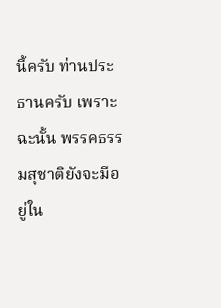นี้ครับ ท่านประธานครับ เพราะฉะนั้น พรรคธรรมสุชาติยังจะมีอยู่ใน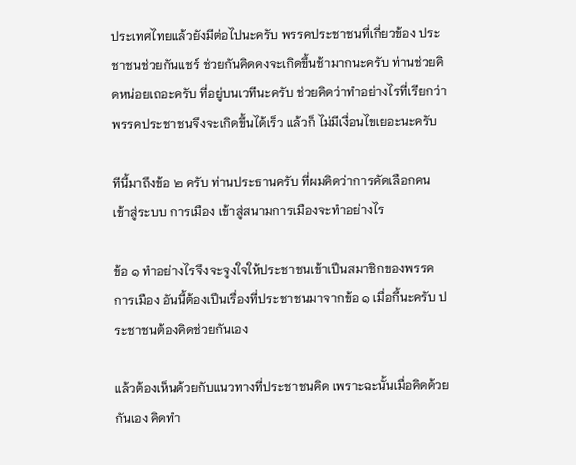ประเทศไทยแล้วยังมีต่อไปนะครับ พรรคประชาชนที่เกี่ยวข้อง ประชาชนช่วยกันแชร์ ช่วยกันคิดคงจะเกิดขึ้นช้ามากนะครับ ท่านช่วยคิดหน่อยเถอะครับ ที่อยู่บนเวทีนะครับ ช่วยคิดว่าทําอย่างไรที่เรียกว่าพรรคประชาชนจึงจะเกิดขึ้นได้เร็ว แล้วก็ ไม่มีเงื่อนไขเยอะนะครับ

ทีนี้มาถึงข้อ ๒ ครับ ท่านประธานครับ ที่ผมคิดว่าการคัดเลือกคนเข้าสู่ระบบ การเมือง เข้าสู่สนามการเมืองจะทําอย่างไร

ข้อ ๑ ทําอย่างไรจึงจะจูงใจให้ประชาชนเข้าเปึนสมาชิกของพรรคการเมือง อันนี้ต้องเปึนเรื่องที่ประชาชนมาจากข้อ ๑ เมื่อกี้นะครับ ประชาชนต้องคิดช่วยกันเอง

แล้วต้องเห็นด้วยกับแนวทางที่ประชาชนคิด เพราะฉะนั้นเมื่อคิดด้วยกันเอง คิดทํา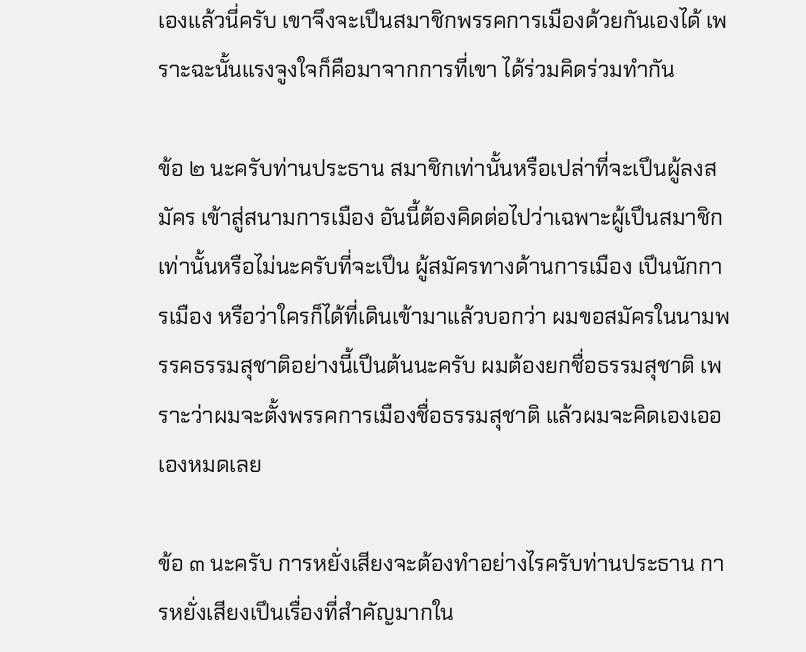เองแล้วนี่ครับ เขาจึงจะเปึนสมาชิกพรรคการเมืองด้วยกันเองได้ เพราะฉะนั้นแรงจูงใจก็คือมาจากการที่เขา ได้ร่วมคิดร่วมทํากัน

ข้อ ๒ นะครับท่านประธาน สมาชิกเท่านั้นหรือเปล่าที่จะเปึนผู้ลงสมัคร เข้าสู่สนามการเมือง อันนี้ต้องคิดต่อไปว่าเฉพาะผู้เปึนสมาชิกเท่านั้นหรือไม่นะครับที่จะเปึน ผู้สมัครทางด้านการเมือง เปึนนักการเมือง หรือว่าใครก็ได้ที่เดินเข้ามาแล้วบอกว่า ผมขอสมัครในนามพรรคธรรมสุชาติอย่างนี้เปึนต้นนะครับ ผมต้องยกชื่อธรรมสุชาติ เพราะว่าผมจะตั้งพรรคการเมืองชื่อธรรมสุชาติ แล้วผมจะคิดเองเออเองหมดเลย

ข้อ ๓ นะครับ การหยั่งเสียงจะต้องทําอย่างไรครับท่านประธาน การหยั่งเสียงเปึนเรื่องที่สําคัญมากใน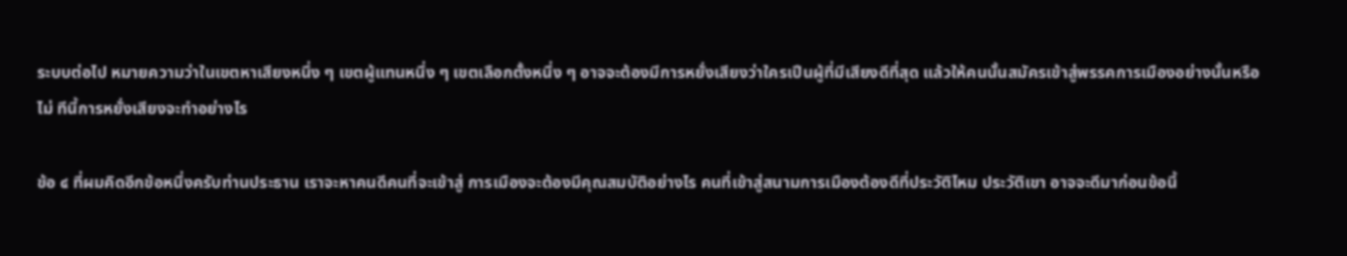ระบบต่อไป หมายความว่าในเขตหาเสียงหนึ่ง ๆ เขตผู้แทนหนึ่ง ๆ เขตเลือกตั้งหนึ่ง ๆ อาจจะต้องมีการหยั่งเสียงว่าใครเปึนผู้ที่มีเสียงดีที่สุด แล้วให้คนนั้นสมัครเข้าสู่พรรคการเมืองอย่างนั้นหรือไม่ ทีนี้การหยั่งเสียงจะทําอย่างไร

ข้อ ๔ ที่ผมคิดอีกข้อหนึ่งครับท่านประธาน เราจะหาคนดีคนที่จะเข้าสู่ การเมืองจะต้องมีคุณสมบัติอย่างไร คนที่เข้าสู่สนามการเมืองต้องดีที่ประวัติไหม ประวัติเขา อาจจะดีมาก่อนข้อนี้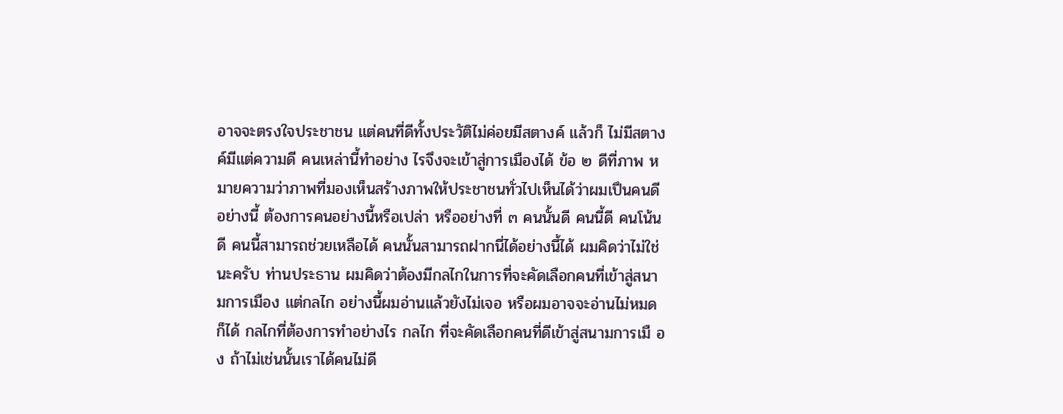อาจจะตรงใจประชาชน แต่คนที่ดีทั้งประวัติไม่ค่อยมีสตางค์ แล้วก็ ไม่มีสตางค์มีแต่ความดี คนเหล่านี้ทําอย่าง ไรจึงจะเข้าสู่การเมืองได้ ข้อ ๒ ดีที่ภาพ หมายความว่าภาพที่มองเห็นสร้างภาพให้ประชาชนทั่วไปเห็นได้ว่าผมเปึนคนดี อย่างนี้ ต้องการคนอย่างนี้หรือเปล่า หรืออย่างที่ ๓ คนนั้นดี คนนี้ดี คนโน้นดี คนนี้สามารถช่วยเหลือได้ คนนั้นสามารถฝากนี่ได้อย่างนี้ได้ ผมคิดว่าไม่ใช่นะครับ ท่านประธาน ผมคิดว่าต้องมีกลไกในการที่จะคัดเลือกคนที่เข้าสู่สนามการเมือง แต่กลไก อย่างนี้ผมอ่านแล้วยังไม่เจอ หรือผมอาจจะอ่านไม่หมดก็ได้ กลไกที่ต้องการทําอย่างไร กลไก ที่จะคัดเลือกคนที่ดีเข้าสู่สนามการเมื อง ถ้าไม่เช่นนั้นเราได้คนไม่ดี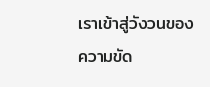เราเข้าสู่วังวนของ ความขัด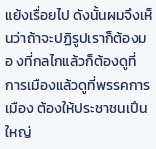แย้งเรื่อยไป ดังนั้นผมจึงเห็นว่าถ้าจะปฏิรูปเราก็ต้องมอ งที่กลไกแล้วก็ต้องดูที่ การเมืองแล้วดูที่พรรคการเมือง ต้องให้ประชาชนเปึนใหญ่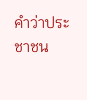คําว่าประชาชน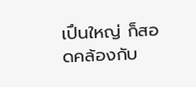เปึนใหญ่ ก็สอดคล้องกับ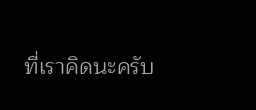ที่เราคิดนะครับ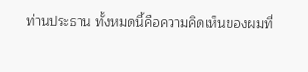ท่านประธาน ทั้งหมดนี้คือความคิดเห็นของผมที่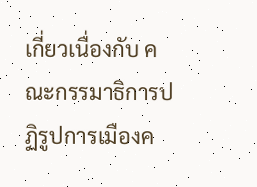เกี่ยวเนื่องกับ คณะกรรมาธิการปฏิรูปการเมืองค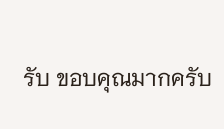รับ ขอบคุณมากครับ